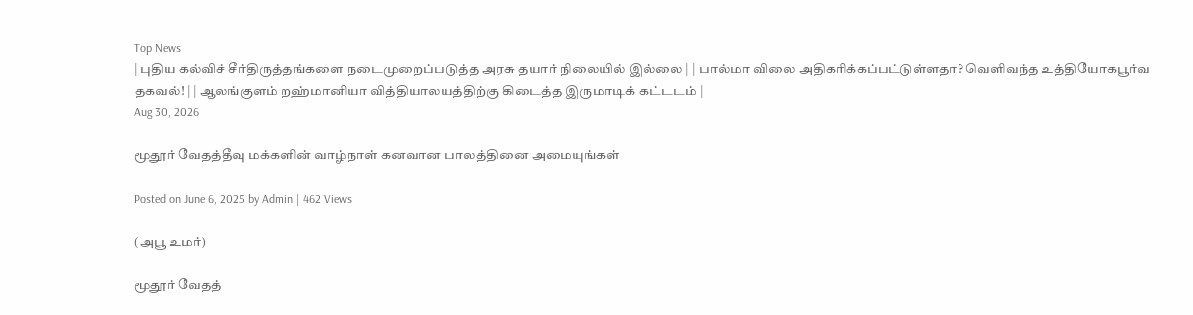Top News
| புதிய கல்விச் சீர்திருத்தங்களை நடைமுறைப்படுத்த அரசு தயார் நிலையில் இல்லை | | பால்மா விலை அதிகரிக்கப்பட்டுள்ளதா? வெளிவந்த உத்தியோகபூர்வ தகவல்! | | ஆலங்குளம் றஹ்மானியா வித்தியாலயத்திற்கு கிடைத்த இருமாடிக் கட்டடம் |
Aug 30, 2026

மூதூர் வேதத்தீவு மக்களின் வாழ்நாள் கனவான பாலத்தினை அமையுங்கள்

Posted on June 6, 2025 by Admin | 462 Views

(அபூ உமர்)

மூதூர் வேதத்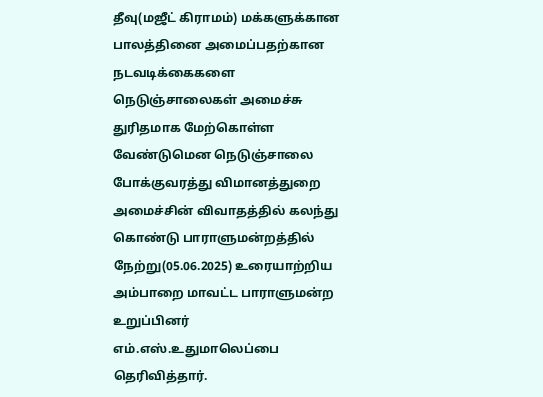தீவு(மஜீட் கிராமம்) மக்களுக்கான பாலத்தினை அமைப்பதற்கான நடவடிக்கைகளை நெடுஞ்சாலைகள் அமைச்சு துரிதமாக மேற்கொள்ள வேண்டுமென நெடுஞ்சாலை போக்குவரத்து விமானத்துறை அமைச்சின் விவாதத்தில் கலந்து கொண்டு பாராளுமன்றத்தில் நேற்று(05.06.2025) உரையாற்றிய அம்பாறை மாவட்ட பாராளுமன்ற உறுப்பினர் எம்.எஸ்.உதுமாலெப்பை தெரிவித்தார்.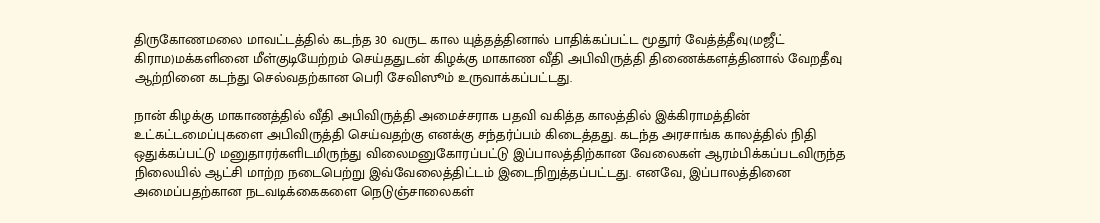திருகோணமலை மாவட்டத்தில் கடந்த 30 வருட கால யுத்தத்தினால் பாதிக்கப்பட்ட மூதூர் வேத்த்தீவு(மஜீட் கிராம)மக்களினை மீள்குடியேற்றம் செய்ததுடன் கிழக்கு மாகாண வீதி அபிவிருத்தி திணைக்களத்தினால் வேறதீவு ஆற்றினை கடந்து செல்வதற்கான பெரி சேவிஸூம் உருவாக்கப்பட்டது.

நான் கிழக்கு மாகாணத்தில் வீதி அபிவிருத்தி அமைச்சராக பதவி வகித்த காலத்தில் இக்கிராமத்தின் உட்கட்டமைப்புகளை அபிவிருத்தி செய்வதற்கு எனக்கு சந்தர்ப்பம் கிடைத்தது. கடந்த அரசாங்க காலத்தில் நிதி ஒதுக்கப்பட்டு மனுதாரர்களிடமிருந்து விலைமனுகோரப்பட்டு இப்பாலத்திற்கான வேலைகள் ஆரம்பிக்கப்படவிருந்த நிலையில் ஆட்சி மாற்ற நடைபெற்று இவ்வேலைத்திட்டம் இடைநிறுத்தப்பட்டது. எனவே, இப்பாலத்தினை அமைப்பதற்கான நடவடிக்கைகளை நெடுஞ்சாலைகள்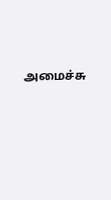அமைச்சு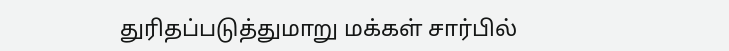துரிதப்படுத்துமாறு மக்கள் சார்பில்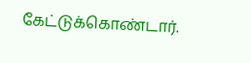கேட்டுக்கொண்டார்.